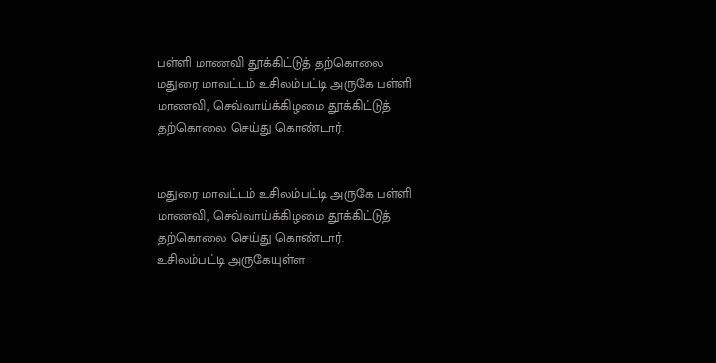பள்ளி மாணவி தூக்கிட்டுத் தற்கொலை
மதுரை மாவட்டம் உசிலம்பட்டி அருகே பள்ளி மாணவி, செவ்வாய்க்கிழமை தூக்கிட்டுத் தற்கொலை செய்து கொண்டார்.


மதுரை மாவட்டம் உசிலம்பட்டி அருகே பள்ளி மாணவி, செவ்வாய்க்கிழமை தூக்கிட்டுத் தற்கொலை செய்து கொண்டார்.
உசிலம்பட்டி அருகேயுள்ள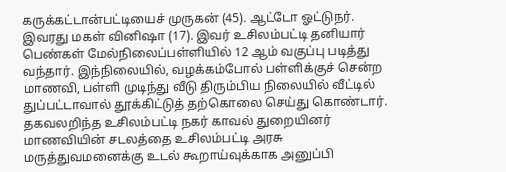கருக்கட்டான்பட்டியைச் முருகன் (45). ஆட்டோ ஓட்டுநர். இவரது மகள் வினிஷா (17). இவர் உசிலம்பட்டி தனியார் பெண்கள் மேல்நிலைப்பள்ளியில் 12 ஆம் வகுப்பு படித்து வந்தார். இந்நிலையில், வழக்கம்போல் பள்ளிக்குச் சென்ற மாணவி, பள்ளி முடிந்து வீடு திரும்பிய நிலையில் வீட்டில் துப்பட்டாவால் தூக்கிட்டுத் தற்கொலை செய்து கொண்டார். தகவலறிந்த உசிலம்பட்டி நகர் காவல் துறையினர் மாணவியின் சடலத்தை உசிலம்பட்டி அரசு மருத்துவமனைக்கு உடல் கூறாய்வுக்காக அனுப்பி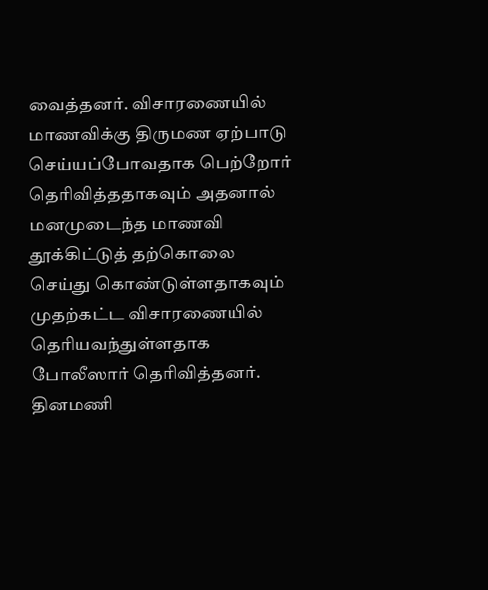வைத்தனர். விசாரணையில் மாணவிக்கு திருமண ஏற்பாடு செய்யப்போவதாக பெற்றோர் தெரிவித்ததாகவும் அதனால் மனமுடைந்த மாணவி தூக்கிட்டுத் தற்கொலை செய்து கொண்டுள்ளதாகவும் முதற்கட்ட விசாரணையில் தெரியவந்துள்ளதாக போலீஸார் தெரிவித்தனர்.
தினமணி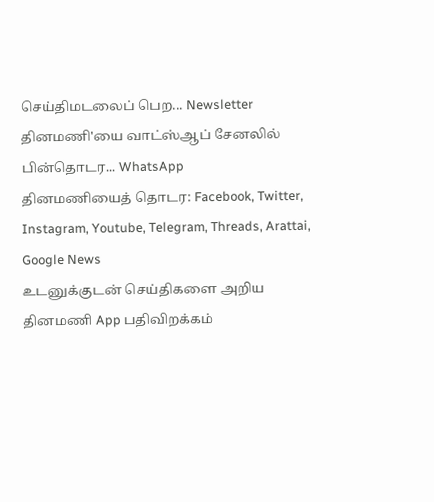செய்திமடலைப் பெற... Newsletter
தினமணி'யை வாட்ஸ்ஆப் சேனலில் பின்தொடர... WhatsApp
தினமணியைத் தொடர: Facebook, Twitter, Instagram, Youtube, Telegram, Threads, Arattai, Google News
உடனுக்குடன் செய்திகளை அறிய தினமணி App பதிவிறக்கம்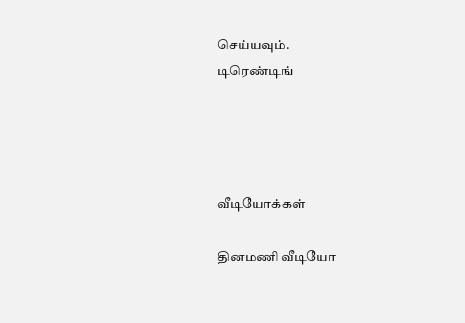செய்யவும்.
டிரெண்டிங்




வீடியோக்கள்

தினமணி வீடியோ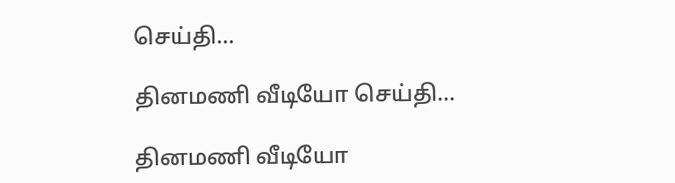செய்தி...

தினமணி வீடியோ செய்தி...

தினமணி வீடியோ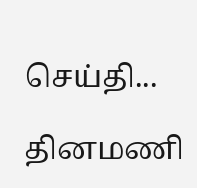செய்தி...

தினமணி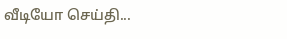வீடியோ செய்தி...